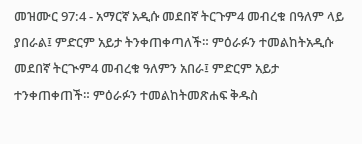መዝሙር 97:4 - አማርኛ አዲሱ መደበኛ ትርጉም4 መብረቁ በዓለም ላይ ያበራል፤ ምድርም አይታ ትንቀጠቀጣለች። ምዕራፉን ተመልከትአዲሱ መደበኛ ትርጒም4 መብረቁ ዓለምን አበራ፤ ምድርም አይታ ተንቀጠቀጠች። ምዕራፉን ተመልከትመጽሐፍ ቅዱስ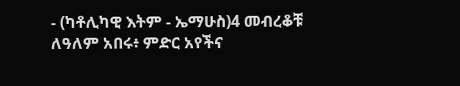- (ካቶሊካዊ እትም - ኤማሁስ)4 መብረቆቹ ለዓለም አበሩ፥ ምድር አየችና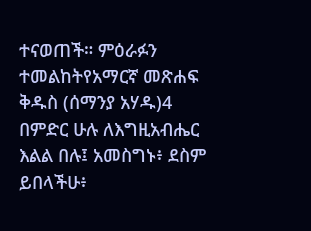ተናወጠች። ምዕራፉን ተመልከትየአማርኛ መጽሐፍ ቅዱስ (ሰማንያ አሃዱ)4 በምድር ሁሉ ለእግዚአብሔር እልል በሉ፤ አመስግኑ፥ ደስም ይበላችሁ፥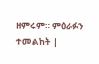ዘምሩም። ምዕራፉን ተመልከት |